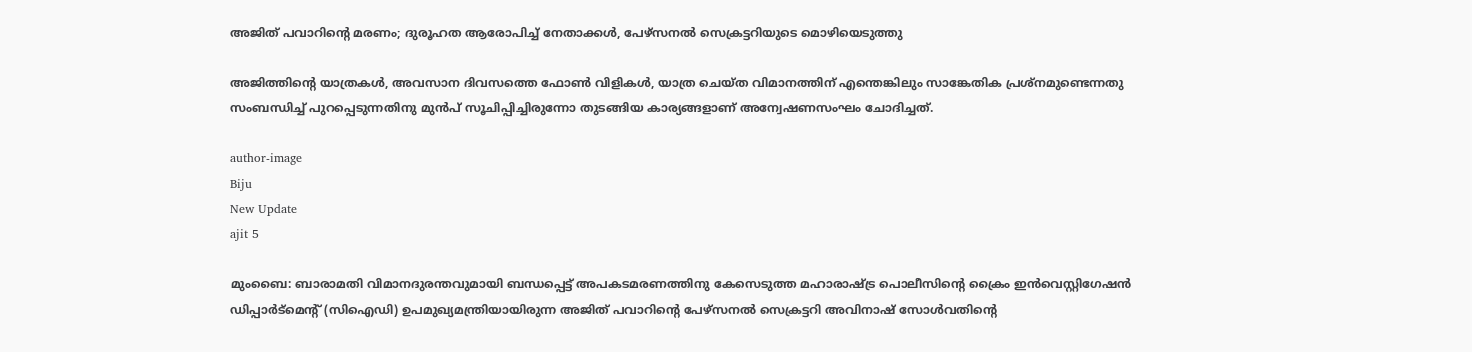അജിത് പവാറിന്റെ മരണം; ദുരൂഹത ആരോപിച്ച് നേതാക്കള്‍, പേഴ്‌സനല്‍ സെക്രട്ടറിയുടെ മൊഴിയെടുത്തു

അജിത്തിന്റെ യാത്രകള്‍, അവസാന ദിവസത്തെ ഫോണ്‍ വിളികള്‍, യാത്ര ചെയ്ത വിമാനത്തിന് എന്തെങ്കിലും സാങ്കേതിക പ്രശ്‌നമുണ്ടെന്നതു സംബന്ധിച്ച് പുറപ്പെടുന്നതിനു മുന്‍പ് സൂചിപ്പിച്ചിരുന്നോ തുടങ്ങിയ കാര്യങ്ങളാണ് അന്വേഷണസംഘം ചോദിച്ചത്.

author-image
Biju
New Update
ajit 5

മുംബൈ: ബാരാമതി വിമാനദുരന്തവുമായി ബന്ധപ്പെട്ട് അപകടമരണത്തിനു കേസെടുത്ത മഹാരാഷ്ട്ര പൊലീസിന്റെ ക്രൈം ഇന്‍വെസ്റ്റിഗേഷന്‍ ഡിപ്പാര്‍ട്‌മെന്റ് (സിഐഡി) ഉപമുഖ്യമന്ത്രിയായിരുന്ന അജിത് പവാറിന്റെ പേഴ്‌സനല്‍ സെക്രട്ടറി അവിനാഷ് സോള്‍വതിന്റെ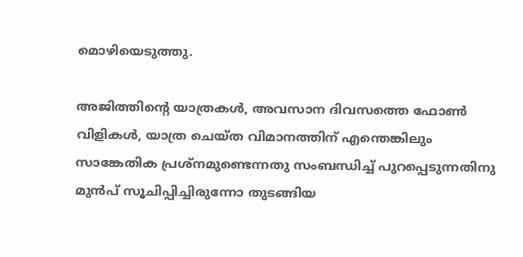മൊഴിയെടുത്തു.

അജിത്തിന്റെ യാത്രകള്‍, അവസാന ദിവസത്തെ ഫോണ്‍ വിളികള്‍, യാത്ര ചെയ്ത വിമാനത്തിന് എന്തെങ്കിലും സാങ്കേതിക പ്രശ്‌നമുണ്ടെന്നതു സംബന്ധിച്ച് പുറപ്പെടുന്നതിനു മുന്‍പ് സൂചിപ്പിച്ചിരുന്നോ തുടങ്ങിയ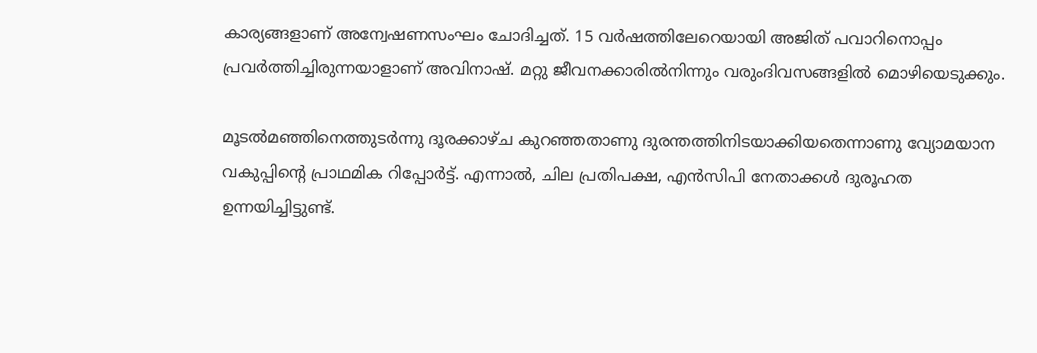കാര്യങ്ങളാണ് അന്വേഷണസംഘം ചോദിച്ചത്. 15 വര്‍ഷത്തിലേറെയായി അജിത് പവാറിനൊപ്പം പ്രവര്‍ത്തിച്ചിരുന്നയാളാണ് അവിനാഷ്. മറ്റു ജീവനക്കാരില്‍നിന്നും വരുംദിവസങ്ങളില്‍ മൊഴിയെടുക്കും.

മൂടല്‍മഞ്ഞിനെത്തുടര്‍ന്നു ദൂരക്കാഴ്ച കുറഞ്ഞതാണു ദുരന്തത്തിനിടയാക്കിയതെന്നാണു വ്യോമയാന വകുപ്പിന്റെ പ്രാഥമിക റിപ്പോര്‍ട്ട്. എന്നാല്‍, ചില പ്രതിപക്ഷ, എന്‍സിപി നേതാക്കള്‍ ദുരൂഹത ഉന്നയിച്ചിട്ടുണ്ട്.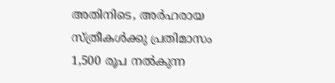അതിനിടെ, അര്‍ഹരായ സ്ത്രീകള്‍ക്കു പ്രതിമാസം 1,500 രൂപ നല്‍കുന്ന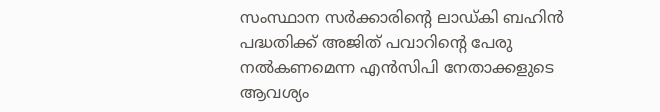സംസ്ഥാന സര്‍ക്കാരിന്റെ ലാഡ്കി ബഹിന്‍ പദ്ധതിക്ക് അജിത് പവാറിന്റെ പേരു നല്‍കണമെന്ന എന്‍സിപി നേതാക്കളുടെ ആവശ്യം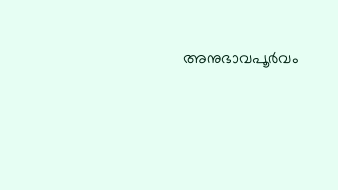അനുഭാവപൂര്‍വം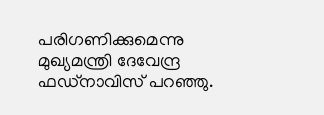പരിഗണിക്കുമെന്നു മുഖ്യമന്ത്രി ദേവേന്ദ്ര ഫഡ്‌നാവിസ് പറഞ്ഞു.